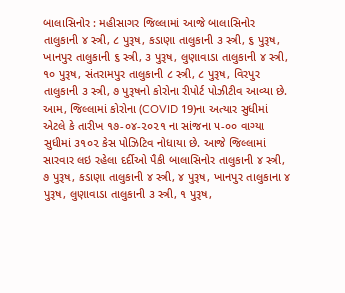બાલાસિનોર : મહીસાગર જિલ્લામાં આજે બાલાસિનોર તાલુકાની ૪ સ્ત્રી, ૮ પુરૂષ, કડાણા તાલુકાની ૩ સ્ત્રી, ૬ પુરૂષ, ખાનપુર તાલુકાની ૬ સ્ત્રી, ૩ પુરૂષ, લુણાવાડા તાલુકાની ૪ સ્ત્રી, ૧૦ પુરૂષ, સંતરામપુર તાલુકાની ૮ સ્ત્રી, ૮ પુરૂષ, વિરપુર તાલુકાની ૩ સ્ત્રી, ૭ પુરૂષનો કોરોના રીપોર્ટ પોઝીટીવ આવ્યા છે.
આમ, જિલ્લામાં કોરોના (COVID 19)ના અત્યાર સુધીમાં એટલે કે તારીખ ૧૭-૦૪-૨૦૨૧ ના સાંજના ૫-૦૦ વાગ્યા સુધીમાં ૩૧૦૨ કેસ પોઝિટિવ નોધાયા છે. આજે જિલ્લામાં સારવાર લઇ રહેલા દર્દીઓ પૈકી બાલાસિનોર તાલુકાની ૪ સ્ત્રી, ૭ પુરૂષ, કડાણા તાલુકાની ૪ સ્ત્રી, ૪ પુરૂષ, ખાનપુર તાલુકાના ૪ પુરૂષ, લુણાવાડા તાલુકાની ૩ સ્ત્રી, ૧ પુરૂષ,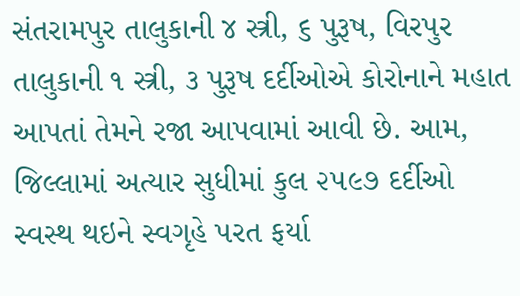સંતરામપુર તાલુકાની ૪ સ્ત્રી, ૬ પુરૂષ, વિરપુર તાલુકાની ૧ સ્ત્રી, ૩ પુરૂષ દર્દીઓએ કોરોનાને મહાત આપતાં તેમને રજા આપવામાં આવી છે. આમ, જિલ્લામાં અત્યાર સુધીમાં કુલ ૨૫૯૭ દર્દીઓ સ્વસ્થ થઇને સ્વગૃહે પરત ફર્યા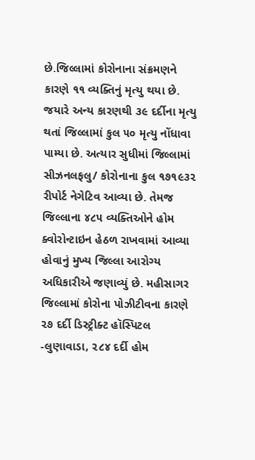છે.જિલ્લામાં કોરોનાના સંક્રમણને કારણે ૧૧ વ્યક્તિનું મૃત્યુ થયા છે. જયારે અન્ય કારણથી ૩૯ દર્દીના મૃત્યુ થતાં જિલ્લામાં કુલ ૫૦ મૃત્યુ નોંધાવા પામ્યા છે. અત્યાર સુધીમાં જિલ્લામાં સીઝનલફલુ/ કોરોનાના કુલ ૧૭૧૯૩૨ રીપોર્ટ નેગેટિવ આવ્યા છે. તેમજ જિલ્લાના ૪૮૫ વ્યક્તિઓને હોમ ક્વોરોન્ટાઇન હેઠળ રાખવામાં આવ્યા હોવાનું મુખ્ય જિલ્લા આરોગ્ય અધિકારીએ જણાવ્યું છે. મહીસાગર જિલ્લામાં કોરોના પોઝીટીવના કારણે ૨૭ દર્દી ડિસ્ટ્રીક્ટ હૉસ્પિટલ -લુણાવાડા, ૨૮૪ દર્દી હોમ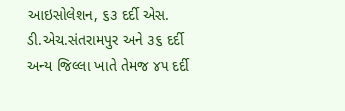આઇસોલેશન, ૬૩ દર્દી એસ. ડી.એચ.સંતરામપુર અને ૩૬ દર્દી અન્ય જિલ્લા ખાતે તેમજ ૪૫ દર્દી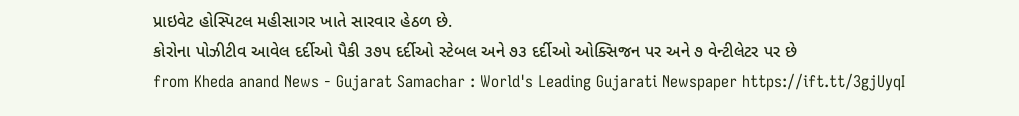પ્રાઇવેટ હોસ્પિટલ મહીસાગર ખાતે સારવાર હેઠળ છે.
કોરોના પોઝીટીવ આવેલ દર્દીઓ પૈકી ૩૭૫ દર્દીઓ સ્ટેબલ અને ૭૩ દર્દીઓ ઓક્સિજન પર અને ૭ વેન્ટીલેટર પર છે
from Kheda anand News - Gujarat Samachar : World's Leading Gujarati Newspaper https://ift.tt/3gjUyqI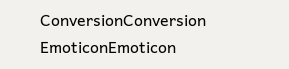ConversionConversion EmoticonEmoticon